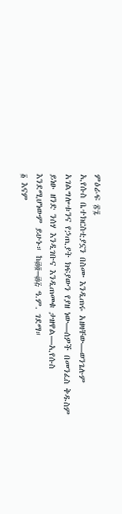ምዕራፍ ፳፯
ኢየሱስ ቤተክርስቲያኗን በስሙ እንዲጠሩ አዘዛቸው—ወንጌሉም አገልግሎቱንና የኃጢያት ክፍያውን የያዘ ነው—ሰዎች በመንፈስ ቅዱስም ይነፁ ዘንድ ንሰሃ እንዲገቡና እንዲጠመቁ ታዘዋል—ኢየሱስ እንደሚሆነውም ይሁኑ። ከ፴፬–፴፭ ዓ.ም. ገደማ።
፩ እናም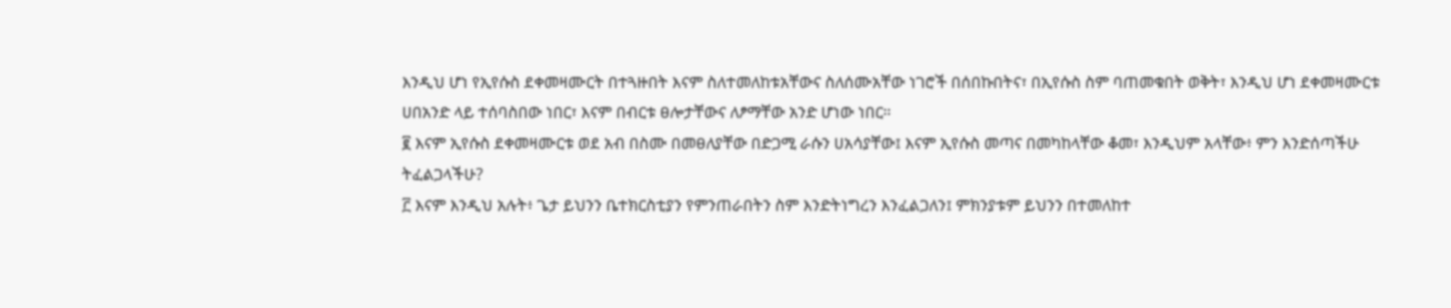እንዲህ ሆነ የኢየሱስ ደቀመዛሙርት በተጓዙበት እናም ስለተመለከቱአቸውና ስለሰሙአቸው ነገሮች በሰበኩበትና፣ በኢየሱስ ስም ባጠመቁበት ወቅት፣ እንዲህ ሆነ ደቀመዛሙርቱ ሀበአንድ ላይ ተሰባስበው ነበር፣ እናም በብርቱ ፀሎታቸውና ለፆማቸው አንድ ሆነው ነበር።
፪ እናም ኢየሱስ ደቀመዛሙርቱ ወደ አብ በስሙ በመፀለያቸው በድጋሚ ራሱን ሀአሳያቸው፤ እናም ኢየሱስ መጣና በመካከላቸው ቆመ፣ እንዲህም አላቸው፥ ምን እንድሰጣችሁ ትፈልጋላችሁ?
፫ እናም እንዲህ አሉት፥ ጌታ ይህንን ቤተክርስቲያን የምንጠራበትን ስም እንድትነግረን እንፈልጋለን፤ ምክንያቱም ይህንን በተመለከተ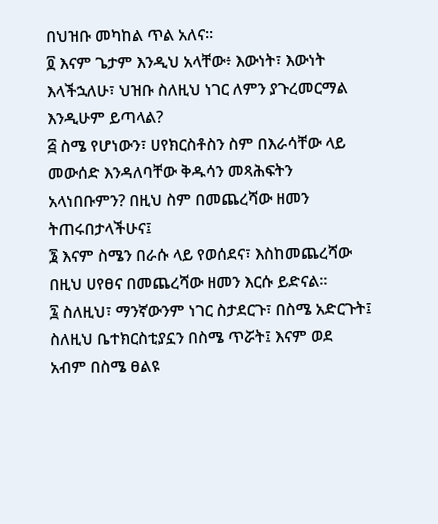በህዝቡ መካከል ጥል አለና።
፬ እናም ጌታም እንዲህ አላቸው፥ እውነት፣ እውነት እላችኋለሁ፣ ህዝቡ ስለዚህ ነገር ለምን ያጉረመርማል እንዲሁም ይጣላል?
፭ ስሜ የሆነውን፣ ሀየክርስቶስን ስም በእራሳቸው ላይ መውሰድ እንዳለባቸው ቅዱሳን መጻሕፍትን አላነበቡምን? በዚህ ስም በመጨረሻው ዘመን ትጠሩበታላችሁና፤
፮ እናም ስሜን በራሱ ላይ የወሰደና፣ እስከመጨረሻው በዚህ ሀየፀና በመጨረሻው ዘመን እርሱ ይድናል።
፯ ስለዚህ፣ ማንኛውንም ነገር ስታደርጉ፣ በስሜ አድርጉት፤ ስለዚህ ቤተክርስቲያኗን በስሜ ጥሯት፤ እናም ወደ አብም በስሜ ፀልዩ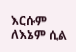እርሱም ለእኔም ሲል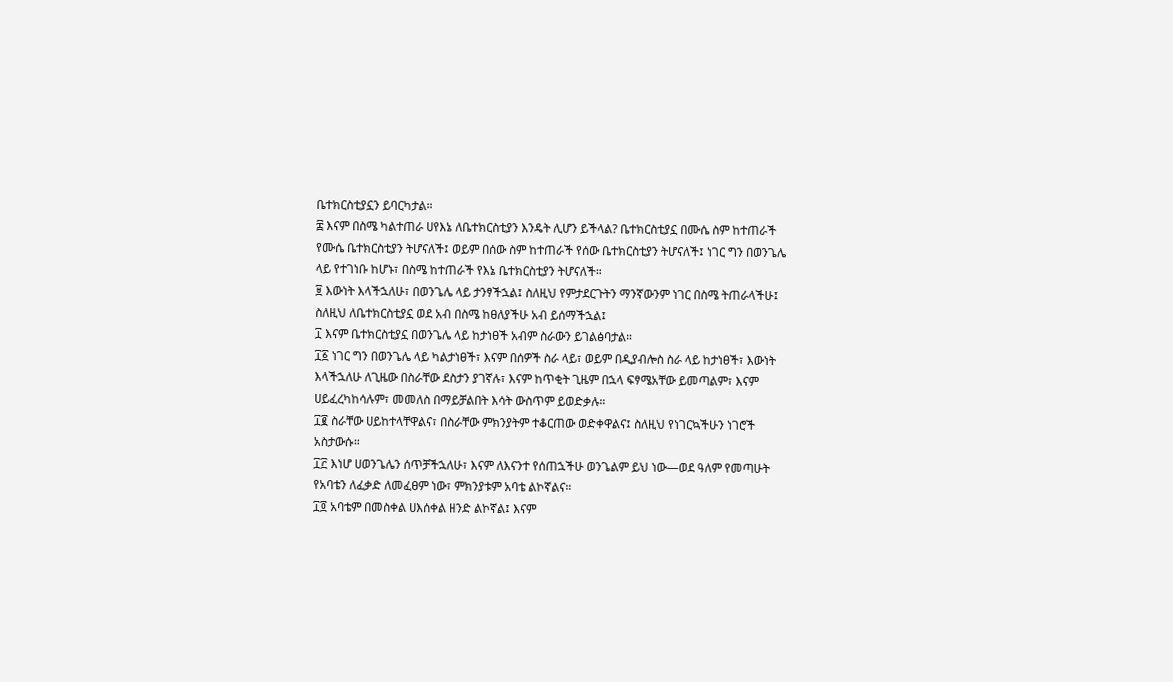ቤተክርስቲያኗን ይባርካታል።
፰ እናም በስሜ ካልተጠራ ሀየእኔ ለቤተክርስቲያን እንዴት ሊሆን ይችላል? ቤተክርስቲያኗ በሙሴ ስም ከተጠራች የሙሴ ቤተክርስቲያን ትሆናለች፤ ወይም በሰው ስም ከተጠራች የሰው ቤተክርስቲያን ትሆናለች፤ ነገር ግን በወንጌሌ ላይ የተገነቡ ከሆኑ፣ በስሜ ከተጠራች የእኔ ቤተክርስቲያን ትሆናለች።
፱ እውነት እላችኋለሁ፣ በወንጌሌ ላይ ታንፃችኋል፤ ስለዚህ የምታደርጉትን ማንኛውንም ነገር በስሜ ትጠራላችሁ፤ ስለዚህ ለቤተክርስቲያኗ ወደ አብ በስሜ ከፀለያችሁ አብ ይሰማችኋል፤
፲ እናም ቤተክርስቲያኗ በወንጌሌ ላይ ከታነፀች አብም ስራውን ይገልፅባታል።
፲፩ ነገር ግን በወንጌሌ ላይ ካልታነፀች፣ እናም በሰዎች ስራ ላይ፣ ወይም በዲያብሎስ ስራ ላይ ከታነፀች፣ እውነት እላችኋለሁ ለጊዜው በስራቸው ደስታን ያገኛሉ፣ እናም ከጥቂት ጊዜም በኋላ ፍፃሜአቸው ይመጣልም፣ እናም ሀይፈረካከሳሉም፣ መመለስ በማይቻልበት እሳት ውስጥም ይወድቃሉ።
፲፪ ስራቸው ሀይከተላቸዋልና፣ በስራቸው ምክንያትም ተቆርጠው ወድቀዋልና፤ ስለዚህ የነገርኳችሁን ነገሮች አስታውሱ።
፲፫ እነሆ ሀወንጌሌን ሰጥቻችኋለሁ፣ እናም ለእናንተ የሰጠኋችሁ ወንጌልም ይህ ነው—ወደ ዓለም የመጣሁት የአባቴን ለፈቃድ ለመፈፀም ነው፣ ምክንያቱም አባቴ ልኮኛልና።
፲፬ አባቴም በመስቀል ሀእሰቀል ዘንድ ልኮኛል፤ እናም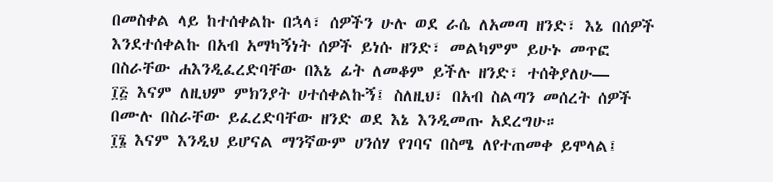በመስቀል ላይ ከተሰቀልኩ በኋላ፣ ሰዎችን ሁሉ ወደ ራሴ ለአመጣ ዘንድ፣ እኔ በሰዎች እንደተሰቀልኩ በአብ አማካኝነት ሰዎች ይነሱ ዘንድ፣ መልካምም ይሁኑ መጥፎ በስራቸው ሐእንዲፈረድባቸው በእኔ ፊት ለመቆም ይችሉ ዘንድ፣ ተሰቅያለሁ—
፲፭ እናም ለዚህም ምክንያት ሀተሰቀልኩኝ፤ ስለዚህ፣ በአብ ስልጣን መሰረት ሰዎች በሙሉ በስራቸው ይፈረድባቸው ዘንድ ወደ እኔ እንዲመጡ አደረግሁ።
፲፮ እናም እንዲህ ይሆናል ማንኛውም ሀንሰሃ የገባና በስሜ ለየተጠመቀ ይሞላል፤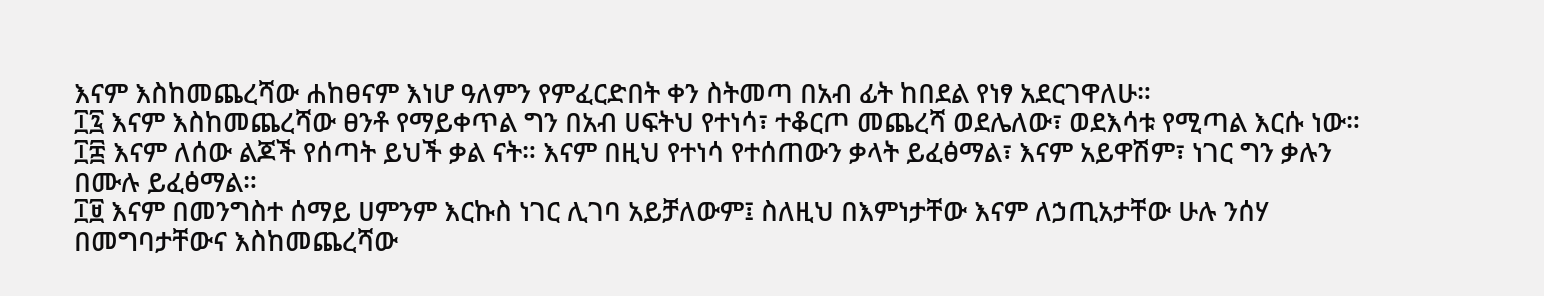እናም እስከመጨረሻው ሐከፀናም እነሆ ዓለምን የምፈርድበት ቀን ስትመጣ በአብ ፊት ከበደል የነፃ አደርገዋለሁ።
፲፯ እናም እስከመጨረሻው ፀንቶ የማይቀጥል ግን በአብ ሀፍትህ የተነሳ፣ ተቆርጦ መጨረሻ ወደሌለው፣ ወደእሳቱ የሚጣል እርሱ ነው።
፲፰ እናም ለሰው ልጆች የሰጣት ይህች ቃል ናት። እናም በዚህ የተነሳ የተሰጠውን ቃላት ይፈፅማል፣ እናም አይዋሽም፣ ነገር ግን ቃሉን በሙሉ ይፈፅማል።
፲፱ እናም በመንግስተ ሰማይ ሀምንም እርኩስ ነገር ሊገባ አይቻለውም፤ ስለዚህ በእምነታቸው እናም ለኃጢአታቸው ሁሉ ንሰሃ በመግባታቸውና እስከመጨረሻው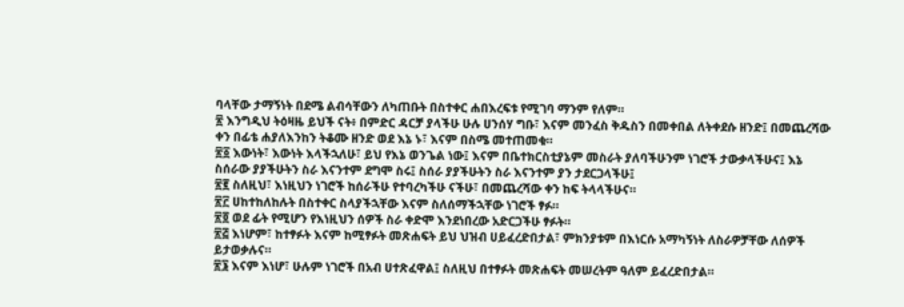ባላቸው ታማኝነት በደሜ ልብሳቸውን ለካጠቡት በስተቀር ሐበእረፍቱ የሚገባ ማንም የለም።
፳ እንግዲህ ትዕዛዜ ይህች ናት፥ በምድር ዳርቻ ያላችሁ ሁሉ ሀንሰሃ ግቡ፣ እናም መንፈስ ቅዱስን በመቀበል ለትቀደሱ ዘንድ፤ በመጨረሻው ቀን በፊቴ ሐያለእንከን ትቆሙ ዘንድ ወደ እኔ ኑ፣ እናም በስሜ መተጠመቁ።
፳፩ እውነት፣ እውነት እላችኋለሁ፣ ይህ የእኔ ወንጌል ነው፤ እናም በቤተክርስቲያኔም መስራት ያለባችሁንም ነገሮች ታውቃላችሁና፤ እኔ ስሰራው ያያችሁትን ስራ እናንተም ደግሞ ስሩ፤ ስሰራ ያያችሁትን ስራ እናንተም ያን ታደርጋላችሁ፤
፳፪ ስለዚህ፣ እነዚህን ነገሮች ከሰራችሁ የተባረካችሁ ናችሁ፣ በመጨረሻው ቀን ከፍ ትላላችሁና።
፳፫ ሀከተከለከሉት በስተቀር ስላያችኋቸው እናም ስለሰማችኋቸው ነገሮች ፃፉ።
፳፬ ወደ ፊት የሚሆን የእነዚህን ሰዎች ስራ ቀድሞ እንደነበረው አድርጋችሁ ፃፉት።
፳፭ እነሆም፣ ከተፃፉት እናም ከሚፃፉት መጽሐፍት ይህ ህዝብ ሀይፈረድበታል፣ ምክንያቱም በእነርሱ አማካኝነት ለስራዎቻቸው ለሰዎች ይታወቃሉና።
፳፮ እናም እነሆ፣ ሁሉም ነገሮች በአብ ሀተጽፈዋል፤ ስለዚህ በተፃፉት መጽሐፍት መሠረትም ዓለም ይፈረድበታል።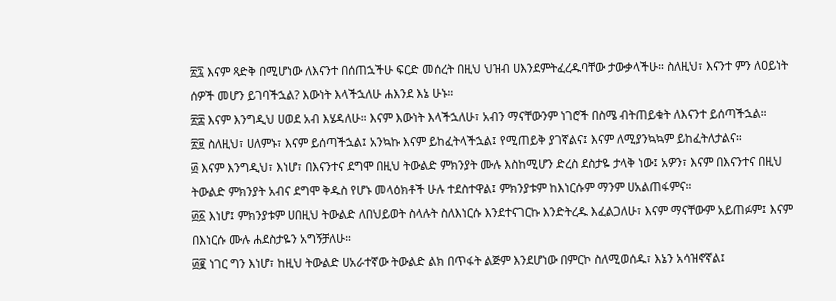፳፯ እናም ጻድቅ በሚሆነው ለእናንተ በሰጠኋችሁ ፍርድ መሰረት በዚህ ህዝብ ሀእንደምትፈረዱባቸው ታውቃላችሁ። ስለዚህ፣ እናንተ ምን ለዐይነት ሰዎች መሆን ይገባችኋል? እውነት እላችኋለሁ ሐእንደ እኔ ሁኑ።
፳፰ እናም እንግዲህ ሀወደ አብ እሄዳለሁ። እናም እውነት እላችኋለሁ፣ አብን ማናቸውንም ነገሮች በስሜ ብትጠይቁት ለእናንተ ይሰጣችኋል።
፳፱ ስለዚህ፣ ሀለምኑ፣ እናም ይሰጣችኋል፤ አንኳኩ እናም ይከፈትላችኋል፤ የሚጠይቅ ያገኛልና፤ እናም ለሚያንኳኳም ይከፈትለታልና።
፴ እናም እንግዲህ፣ እነሆ፣ በእናንተና ደግሞ በዚህ ትውልድ ምክንያት ሙሉ እስከሚሆን ድረስ ደስታዬ ታላቅ ነው፤ አዎን፣ እናም በእናንተና በዚህ ትውልድ ምክንያት አብና ደግሞ ቅዱስ የሆኑ መላዕክቶች ሁሉ ተደስተዋል፤ ምክንያቱም ከእነርሱም ማንም ሀአልጠፋምና።
፴፩ እነሆ፤ ምክንያቱም ሀበዚህ ትውልድ ለበህይወት ስላሉት ስለእነርሱ እንደተናገርኩ እንድትረዱ እፈልጋለሁ፣ እናም ማናቸውም አይጠፉም፤ እናም በእነርሱ ሙሉ ሐደስታዬን አግኝቻለሁ።
፴፪ ነገር ግን እነሆ፣ ከዚህ ትውልድ ሀአራተኛው ትውልድ ልክ በጥፋት ልጅም እንደሆነው በምርኮ ስለሚወሰዱ፣ እኔን አሳዝኖኛል፤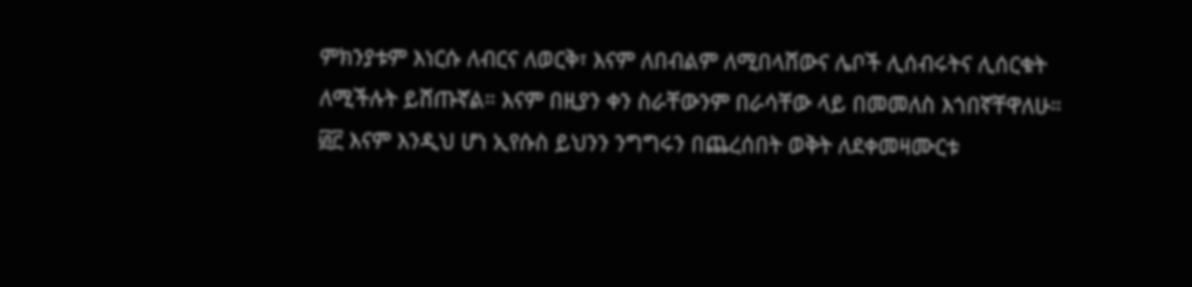ምክንያቱም እነርሱ ለብርና ለወርቅ፣ እናም ለበብልም ለሚበላሸውና ሌቦች ሊሰብሩትና ሊሰርቁት ለሚችሉት ይሸጡኛል። እናም በዚያን ቀን ስራቸውንም በራሳቸው ላይ በመመለስ እጎበኛቸዋለሁ።
፴፫ እናም እንዲህ ሆነ ኢየሱስ ይህንን ንግግሩን በጨረሰበት ወቅት ለደቀመዛሙርቱ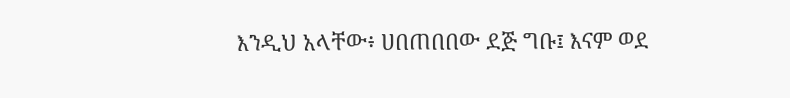እንዲህ አላቸው፥ ሀበጠበበው ደጅ ግቡ፤ እናም ወደ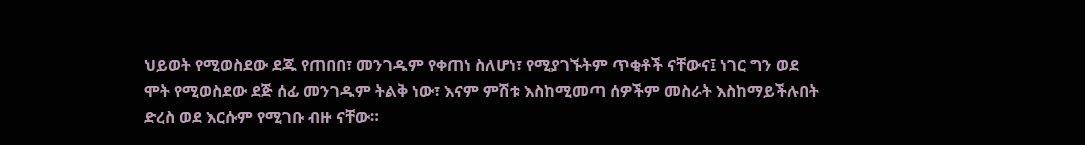ህይወት የሚወስደው ደጁ የጠበበ፣ መንገዱም የቀጠነ ስለሆነ፣ የሚያገኙትም ጥቂቶች ናቸውና፤ ነገር ግን ወደ ሞት የሚወስደው ደጅ ሰፊ መንገዱም ትልቅ ነው፣ እናም ምሽቱ እስከሚመጣ ሰዎችም መስራት እስከማይችሉበት ድረስ ወደ እርሱም የሚገቡ ብዙ ናቸው።